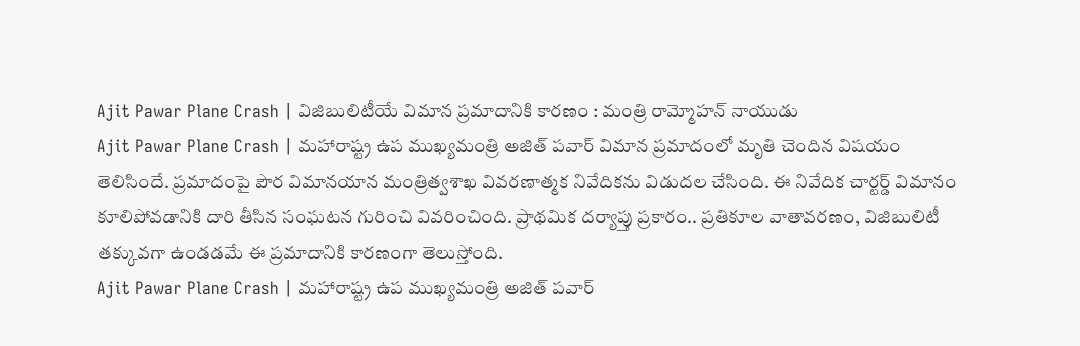Ajit Pawar Plane Crash | విజిబులిటీయే విమాన ప్రమాదానికి కారణం : మంత్రి రామ్మోహన్ నాయుడు
Ajit Pawar Plane Crash | మహారాష్ట్ర ఉప ముఖ్యమంత్రి అజిత్ పవార్ విమాన ప్రమాదంలో మృతి చెందిన విషయం తెలిసిందే. ప్రమాదంపై పౌర విమానయాన మంత్రిత్వశాఖ వివరణాత్మక నివేదికను విడుదల చేసింది. ఈ నివేదిక చార్టర్డ్ విమానం కూలిపోవడానికి దారి తీసిన సంఘటన గురించి వివరించింది. ప్రాథమిక దర్యాప్తు ప్రకారం.. ప్రతికూల వాతావరణం, విజిబులిటీ తక్కువగా ఉండడమే ఈ ప్రమాదానికి కారణంగా తెలుస్తోంది.
Ajit Pawar Plane Crash | మహారాష్ట్ర ఉప ముఖ్యమంత్రి అజిత్ పవార్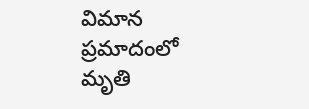విమాన ప్రమాదంలో మృతి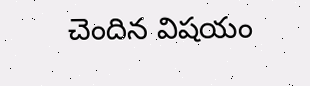చెందిన విషయం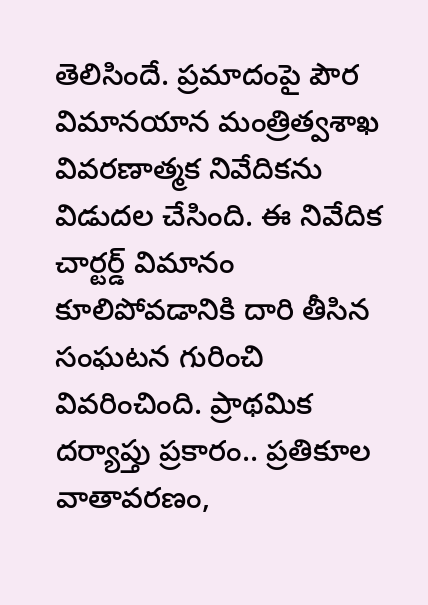తెలిసిందే. ప్రమాదంపై పౌర విమానయాన మంత్రిత్వశాఖ వివరణాత్మక నివేదికను విడుదల చేసింది. ఈ నివేదిక చార్టర్డ్ విమానం కూలిపోవడానికి దారి తీసిన సంఘటన గురించి వివరించింది. ప్రాథమిక దర్యాప్తు ప్రకారం.. ప్రతికూల వాతావరణం,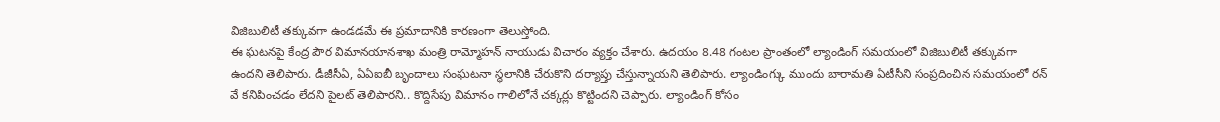విజిబులిటీ తక్కువగా ఉండడమే ఈ ప్రమాదానికి కారణంగా తెలుస్తోంది.
ఈ ఘటనపై కేంద్ర పౌర విమానయానశాఖ మంత్రి రామ్మోహన్ నాయుడు విచారం వ్యక్తం చేశారు. ఉదయం 8.48 గంటల ప్రాంతంలో ల్యాండింగ్ సమయంలో విజిబులిటీ తక్కువగా ఉందని తెలిపారు. డీజీసీఏ, ఏఏఐబీ బృందాలు సంఘటనా స్థలానికి చేరుకొని దర్యాప్తు చేస్తున్నాయని తెలిపారు. ల్యాండింగ్కు ముందు బారామతి ఏటీసీని సంప్రదించిన సమయంలో రన్ వే కనిపించడం లేదని పైలట్ తెలిపారని.. కొద్దిసేపు విమానం గాలిలోనే చక్కర్లు కొట్టిందని చెప్పారు. ల్యాండింగ్ కోసం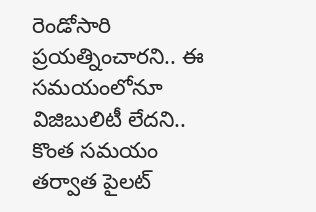రెండోసారి ప్రయత్నించారని.. ఈ సమయంలోనూ విజిబులిటీ లేదని.. కొంత సమయం తర్వాత పైలట్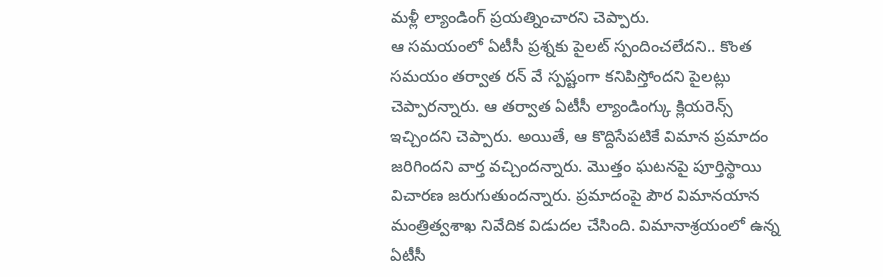మళ్లీ ల్యాండింగ్ ప్రయత్నించారని చెప్పారు.
ఆ సమయంలో ఏటీసీ ప్రశ్నకు పైలట్ స్పందించలేదని.. కొంత సమయం తర్వాత రన్ వే స్పష్టంగా కనిపిస్తోందని పైలట్లు చెప్పారన్నారు. ఆ తర్వాత ఏటీసీ ల్యాండింగ్కు క్లియరెన్స్ ఇచ్చిందని చెప్పారు. అయితే, ఆ కొద్దిసేపటికే విమాన ప్రమాదం జరిగిందని వార్త వచ్చిందన్నారు. మొత్తం ఘటనపై పూర్తిస్థాయి విచారణ జరుగుతుందన్నారు. ప్రమాదంపై పౌర విమానయాన మంత్రిత్వశాఖ నివేదిక విడుదల చేసింది. విమానాశ్రయంలో ఉన్న ఏటీసీ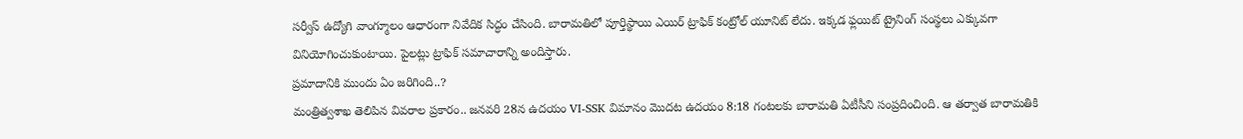సర్వీస్ ఉద్యోగి వాంగ్మూలం ఆధారంగా నివేదిక సిద్ధం చేసింది. బారామతిలో పూర్తిస్థాయి ఎయిర్ ట్రాఫిక్ కంట్రోల్ యూనిట్ లేదు. ఇక్కడ ఫ్లయిట్ ట్రైనింగ్ సంస్థలు ఎక్కువగా వినియోగించుకుంటాయి. పైలట్లు ట్రాఫిక్ సమాచారాన్ని అందిస్తారు.
ప్రమాదానికి ముందు ఏం జరిగింది..?
మంత్రిత్వశాఖ తెలిపిన వివరాల ప్రకారం.. జనవరి 28న ఉదయం VI-SSK విమానం మొదట ఉదయం 8:18 గంటలకు బారామతి ఏటీసీని సంప్రదించింది. ఆ తర్వాత బారామతికి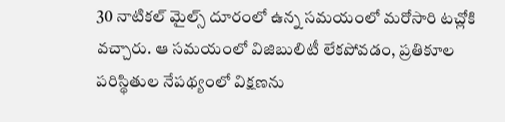30 నాటికల్ మైల్స్ దూరంలో ఉన్న సమయంలో మరోసారి టచ్లోకి వచ్చారు. ఆ సమయంలో విజిబులిటీ లేకపోవడం, ప్రతికూల పరిస్థితుల నేపథ్యంలో విక్షణను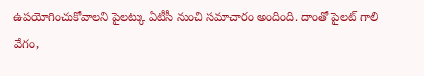ఉపయోగించుకోవాలని పైలట్కు ఏటీసీ నుంచి సమాచారం అందింది. దాంతో పైలట్ గాలి వేగం,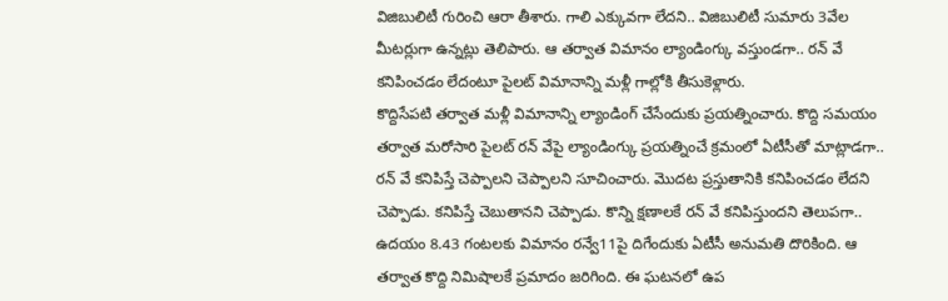విజిబులిటీ గురించి ఆరా తీశారు. గాలి ఎక్కువగా లేదని.. విజిబులిటీ సుమారు 3వేల మీటర్లుగా ఉన్నట్లు తెలిపారు. ఆ తర్వాత విమానం ల్యాండింగ్కు వస్తుండగా.. రన్ వే కనిపించడం లేదంటూ పైలట్ విమానాన్ని మళ్లీ గాల్లోకి తీసుకెళ్లారు.
కొద్దిసేపటి తర్వాత మళ్లీ విమానాన్ని ల్యాండింగ్ చేసేందుకు ప్రయత్నించారు. కొద్ది సమయం తర్వాత మరోసారి పైలట్ రన్ వేపై ల్యాండింగ్కు ప్రయత్నించే క్రమంలో ఏటీసీతో మాట్లాడగా.. రన్ వే కనిపిస్తే చెప్పాలని చెప్పాలని సూచించారు. మొదట ప్రస్తుతానికి కనిపించడం లేదని చెప్పాడు. కనిపిస్తే చెబుతానని చెప్పాడు. కొన్ని క్షణాలకే రన్ వే కనిపిస్తుందని తెలుపగా.. ఉదయం 8.43 గంటలకు విమానం రన్వే11పై దిగేందుకు ఏటీసీ అనుమతి దొరికింది. ఆ తర్వాత కొద్ది నిమిషాలకే ప్రమాదం జరిగింది. ఈ ఘటనలో ఉప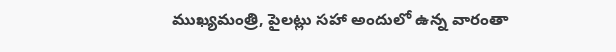ముఖ్యమంత్రి, పైలట్లు సహా అందులో ఉన్న వారంతా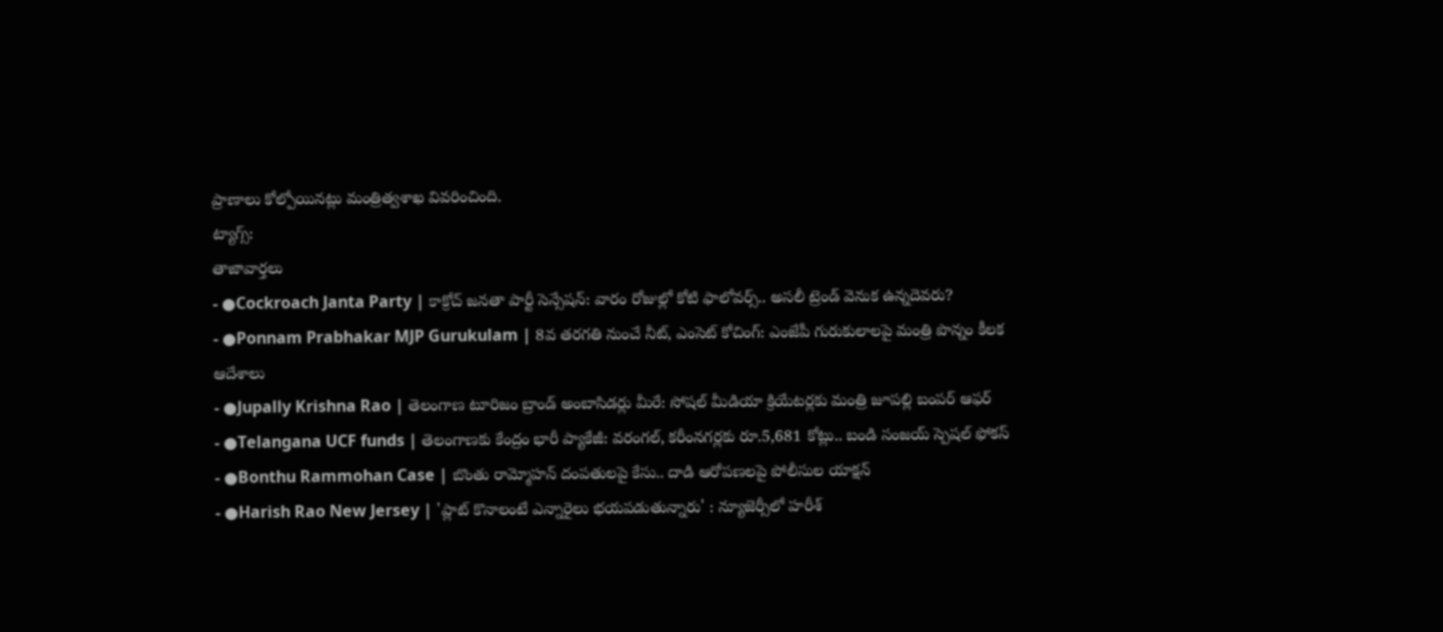ప్రాణాలు కోల్పోయినట్లు మంత్రిత్వశాఖ వివరించింది.
ట్యాగ్స్:
తాజావార్తలు
- ●Cockroach Janta Party | కాక్రోచ్ జనతా పార్టీ సెన్సేషన్: వారం రోజుల్లో కోటి ఫాలోవర్స్.. అసలీ ట్రెండ్ వెనుక ఉన్నదెవరు?
- ●Ponnam Prabhakar MJP Gurukulam | 8వ తరగతి నుంచే నీట్, ఎంసెట్ కోచింగ్: ఎంజేపీ గురుకులాలపై మంత్రి పొన్నం కీలక ఆదేశాలు
- ●Jupally Krishna Rao | తెలంగాణ టూరిజం బ్రాండ్ అంబాసిడర్లు మీరే: సోషల్ మీడియా క్రియేటర్లకు మంత్రి జూపల్లి బంపర్ ఆఫర్
- ●Telangana UCF funds | తెలంగాణకు కేంద్రం భారీ ప్యాకేజీ: వరంగల్, కరీంనగర్లకు రూ.5,681 కోట్లు.. బండి సంజయ్ స్పెషల్ ఫోకస్
- ●Bonthu Rammohan Case | బొంతు రామ్మోహన్ దంపతులపై కేసు.. దాడి ఆరోపణలపై పోలీసుల యాక్షన్
- ●Harish Rao New Jersey | 'ప్లాట్ కొనాలంటే ఎన్నారైలు భయపడుతున్నారు' : న్యూజెర్సీలో హరీశ్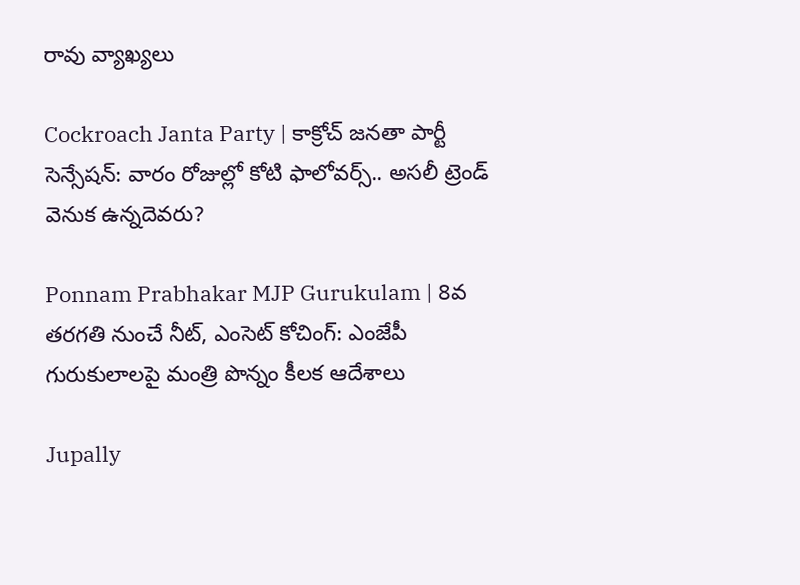రావు వ్యాఖ్యలు

Cockroach Janta Party | కాక్రోచ్ జనతా పార్టీ సెన్సేషన్: వారం రోజుల్లో కోటి ఫాలోవర్స్.. అసలీ ట్రెండ్ వెనుక ఉన్నదెవరు?

Ponnam Prabhakar MJP Gurukulam | 8వ తరగతి నుంచే నీట్, ఎంసెట్ కోచింగ్: ఎంజేపీ గురుకులాలపై మంత్రి పొన్నం కీలక ఆదేశాలు

Jupally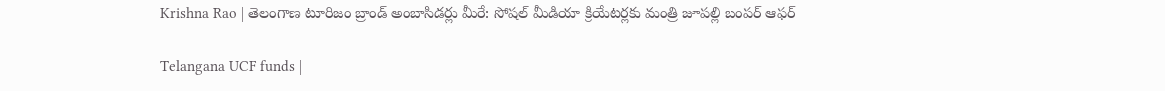Krishna Rao | తెలంగాణ టూరిజం బ్రాండ్ అంబాసిడర్లు మీరే: సోషల్ మీడియా క్రియేటర్లకు మంత్రి జూపల్లి బంపర్ ఆఫర్

Telangana UCF funds |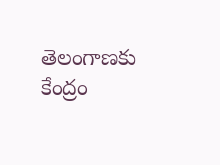తెలంగాణకు కేంద్రం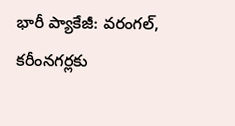భారీ ప్యాకేజీ: వరంగల్, కరీంనగర్లకు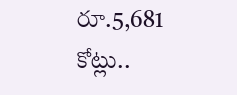రూ.5,681 కోట్లు..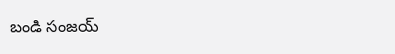బండి సంజయ్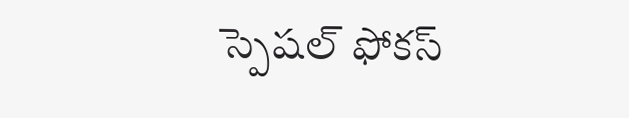స్పెషల్ ఫోకస్